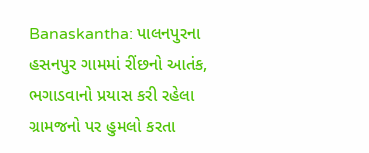Banaskantha: પાલનપુરના હસનપુર ગામમાં રીંછનો આતંક, ભગાડવાનો પ્રયાસ કરી રહેલા ગ્રામજનો પર હુમલો કરતા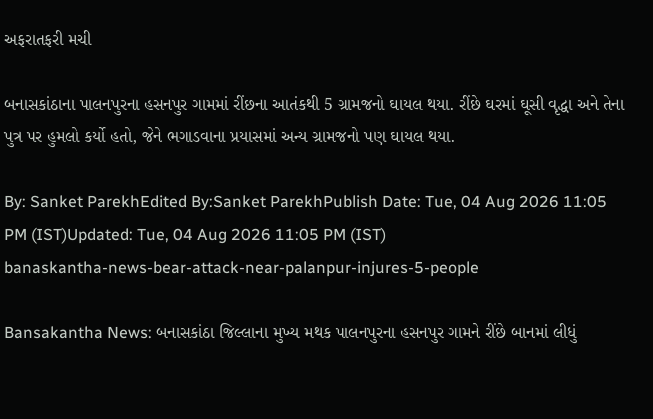અફરાતફરી મચી

બનાસકાંઠાના પાલનપુરના હસનપુર ગામમાં રીંછના આતંકથી 5 ગ્રામજનો ઘાયલ થયા. રીંછે ઘરમાં ઘૂસી વૃદ્ધા અને તેના પુત્ર પર હુમલો કર્યો હતો, જેને ભગાડવાના પ્રયાસમાં અન્ય ગ્રામજનો પણ ઘાયલ થયા.

By: Sanket ParekhEdited By:Sanket ParekhPublish Date: Tue, 04 Aug 2026 11:05 PM (IST)Updated: Tue, 04 Aug 2026 11:05 PM (IST)
banaskantha-news-bear-attack-near-palanpur-injures-5-people

Bansakantha News: બનાસકાંઠા જિલ્લાના મુખ્ય મથક પાલનપુરના હસનપુર ગામને રીંછે બાનમાં લીધું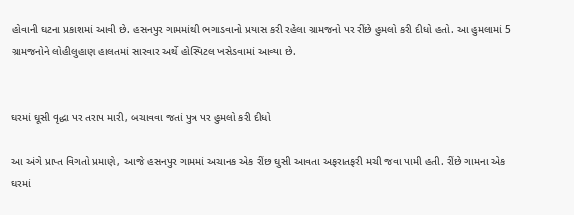હોવાની ઘટના પ્રકાશમાં આવી છે. હસનપુર ગામમાંથી ભગાડવાનો પ્રયાસ કરી રહેલા ગ્રામજનો પર રીંછે હુમલો કરી દીધો હતો. આ હુમલામાં 5 ગ્રામજનોને લોહીલુહાણ હાલતમાં સારવાર અર્થે હોસ્પિટલ ખસેડવામાં આવ્યા છે.


ઘરમાં ઘૂસી વૃદ્ધા પર તરાપ મારી, બચાવવા જતાં પુત્ર પર હુમલો કરી દીધો

આ અંગે પ્રાપ્ત વિગતો પ્રમાણે, આજે હસનપુર ગામમાં અચાનક એક રીંછ ઘુસી આવતા અફરાતફરી મચી જવા પામી હતી. રીંછે ગામના એક ઘરમાં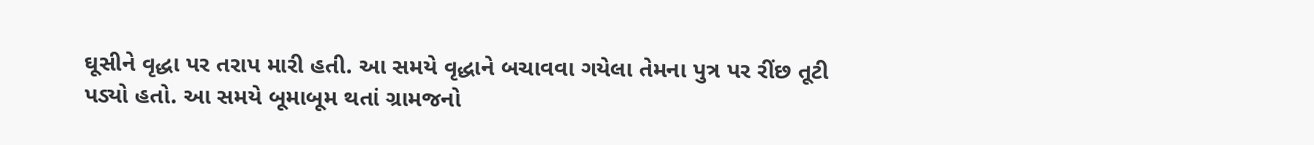ઘૂસીને વૃદ્ધા પર તરાપ મારી હતી. આ સમયે વૃદ્ધાને બચાવવા ગયેલા તેમના પુત્ર પર રીંછ તૂટી પડ્યો હતો. આ સમયે બૂમાબૂમ થતાં ગ્રામજનો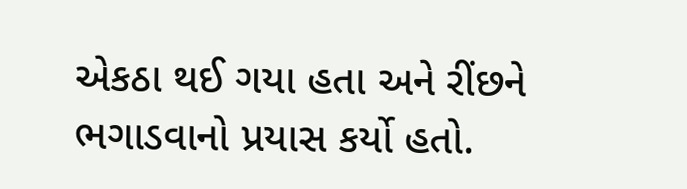એકઠા થઈ ગયા હતા અને રીંછને ભગાડવાનો પ્રયાસ કર્યો હતો.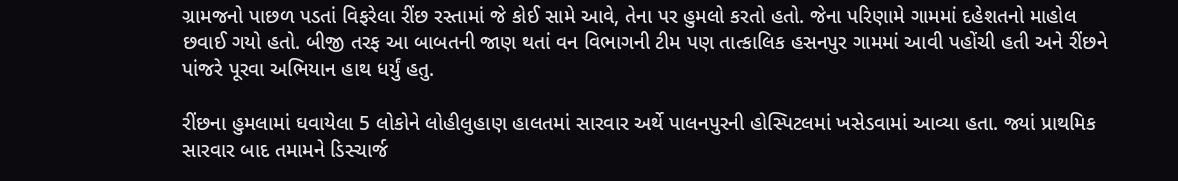ગ્રામજનો પાછળ પડતાં વિફરેલા રીંછ રસ્તામાં જે કોઈ સામે આવે, તેના પર હુમલો કરતો હતો. જેના પરિણામે ગામમાં દહેશતનો માહોલ છવાઈ ગયો હતો. બીજી તરફ આ બાબતની જાણ થતાં વન વિભાગની ટીમ પણ તાત્કાલિક હસનપુર ગામમાં આવી પહોંચી હતી અને રીંછને પાંજરે પૂરવા અભિયાન હાથ ધર્યું હતુ.

રીંછના હુમલામાં ઘવાયેલા 5 લોકોને લોહીલુહાણ હાલતમાં સારવાર અર્થે પાલનપુરની હોસ્પિટલમાં ખસેડવામાં આવ્યા હતા. જ્યાં પ્રાથમિક સારવાર બાદ તમામને ડિસ્ચાર્જ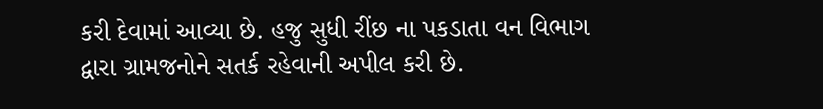કરી દેવામાં આવ્યા છે. હજુ સુધી રીંછ ના પકડાતા વન વિભાગ દ્વારા ગ્રામજનોને સતર્ક રહેવાની અપીલ કરી છે.